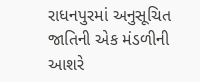રાધનપુરમાં અનુસૂચિત જાતિની એક મંડળીની આશરે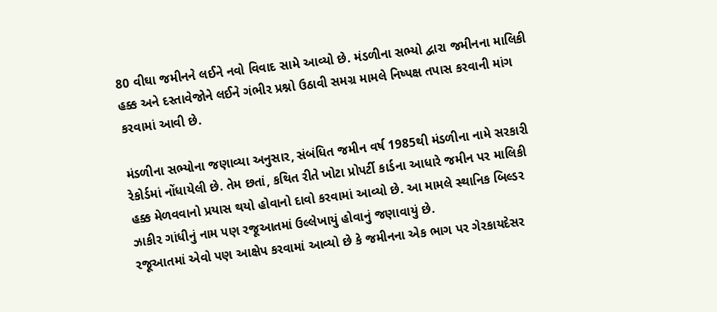80 વીઘા જમીનને લઈને નવો વિવાદ સામે આવ્યો છે. મંડળીના સભ્યો દ્વારા જમીનના માલિકી હક્ક અને દસ્તાવેજોને લઈને ગંભીર પ્રશ્નો ઉઠાવી સમગ્ર મામલે નિષ્પક્ષ તપાસ કરવાની માંગ કરવામાં આવી છે.

મંડળીના સભ્યોના જણાવ્યા અનુસાર, સંબંધિત જમીન વર્ષ 1985થી મંડળીના નામે સરકારી રેકોર્ડમાં નોંધાયેલી છે. તેમ છતાં, કથિત રીતે ખોટા પ્રોપર્ટી કાર્ડના આધારે જમીન પર માલિકી હક્ક મેળવવાનો પ્રયાસ થયો હોવાનો દાવો કરવામાં આવ્યો છે. આ મામલે સ્થાનિક બિલ્ડર ઝાકીર ગાંધીનું નામ પણ રજૂઆતમાં ઉલ્લેખાયું હોવાનું જણાવાયું છે.
રજૂઆતમાં એવો પણ આક્ષેપ કરવામાં આવ્યો છે કે જમીનના એક ભાગ પર ગેરકાયદેસર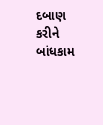દબાણ કરીને બાંધકામ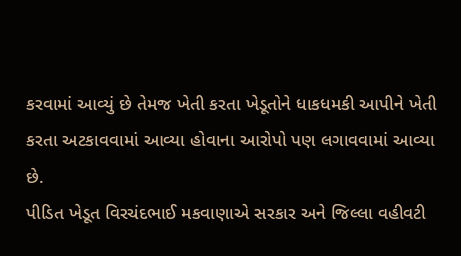કરવામાં આવ્યું છે તેમજ ખેતી કરતા ખેડૂતોને ધાકધમકી આપીને ખેતી કરતા અટકાવવામાં આવ્યા હોવાના આરોપો પણ લગાવવામાં આવ્યા છે.
પીડિત ખેડૂત વિરચંદભાઈ મકવાણાએ સરકાર અને જિલ્લા વહીવટી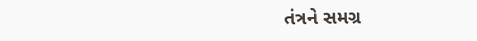તંત્રને સમગ્ર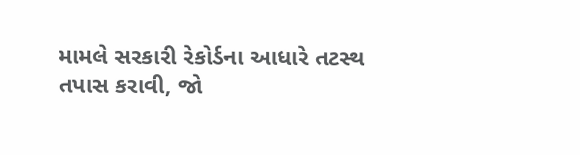મામલે સરકારી રેકોર્ડના આધારે તટસ્થ તપાસ કરાવી, જો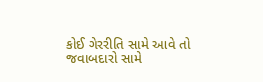કોઈ ગેરરીતિ સામે આવે તો જવાબદારો સામે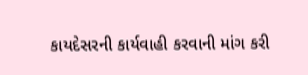કાયદેસરની કાર્યવાહી કરવાની માંગ કરી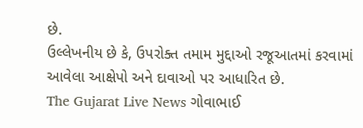છે.
ઉલ્લેખનીય છે કે, ઉપરોક્ત તમામ મુદ્દાઓ રજૂઆતમાં કરવામાં આવેલા આક્ષેપો અને દાવાઓ પર આધારિત છે.
The Gujarat Live News ગોવાભાઈ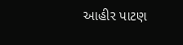આહીર પાટણ